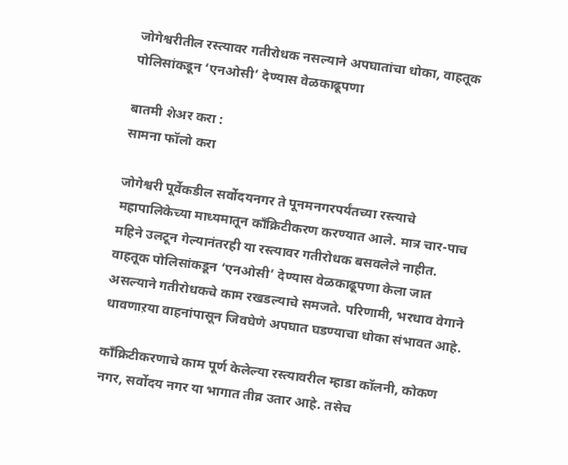जोगेश्वरीतील रस्त्यावर गतीरोधक नसल्याने अपघातांचा धोका, वाहतूक पोलिसांकडून ‘एनओसी’ देण्यास वेळकाढूपणा

बातमी शेअर करा :
सामना फॉलो करा

जोगेश्वरी पूर्वेकडील सर्वोदयनगर ते पूनमनगरपर्यंतच्या रस्त्याचे महापालिकेच्या माध्यमातून काँक्रिटीकरण करण्यात आले. मात्र चार-पाच महिने उलटून गेल्यानंतरही या रस्त्यावर गतीरोधक बसवलेले नाहीत. वाहतूक पोलिसांकडून ‘एनओसी’ देण्यास वेळकाढूपणा केला जात असल्याने गतीरोधकचे काम रखडल्याचे समजते. परिणामी, भरधाव वेगाने धावणाऱया वाहनांपासून जिवघेणे अपघात घडण्याचा धोका संभावत आहे.

काँक्रिटीकरणाचे काम पूर्ण केलेल्या रस्त्यावरील म्हाडा कॉलनी, कोकण नगर, सर्वोदय नगर या भागात तीव्र उतार आहे. तसेच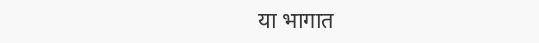या भागात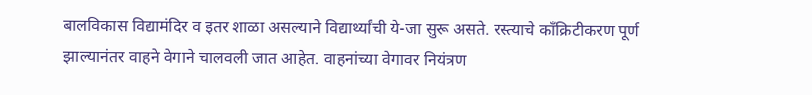बालविकास विद्यामंदिर व इतर शाळा असल्याने विद्यार्थ्यांची ये-जा सुरू असते. रस्त्याचे काँक्रिटीकरण पूर्ण झाल्यानंतर वाहने वेगाने चालवली जात आहेत. वाहनांच्या वेगावर नियंत्रण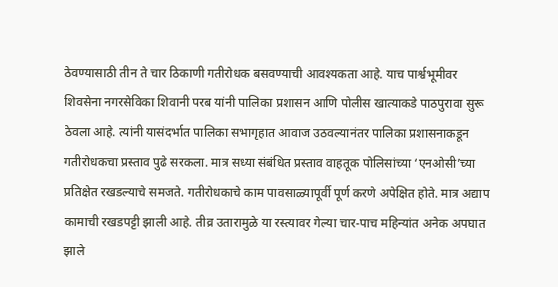ठेवण्यासाठी तीन ते चार ठिकाणी गतीरोधक बसवण्याची आवश्यकता आहे. याच पार्श्वभूमीवर शिवसेना नगरसेविका शिवानी परब यांनी पालिका प्रशासन आणि पोलीस खात्याकडे पाठपुरावा सुरू ठेवला आहे. त्यांनी यासंदर्भात पालिका सभागृहात आवाज उठवल्यानंतर पालिका प्रशासनाकडून गतीरोधकचा प्रस्ताव पुढे सरकला. मात्र सध्या संबंधित प्रस्ताव वाहतूक पोलिसांच्या ‘एनओसी’च्या प्रतिक्षेत रखडल्याचे समजते. गतीरोधकाचे काम पावसाळ्यापूर्वी पूर्ण करणे अपेक्षित होते. मात्र अद्याप कामाची रखडपट्टी झाली आहे. तीव्र उतारामुळे या रस्त्यावर गेल्या चार-पाच महिन्यांत अनेक अपघात झाले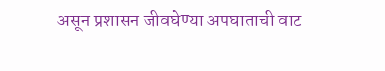असून प्रशासन जीवघेण्या अपघाताची वाट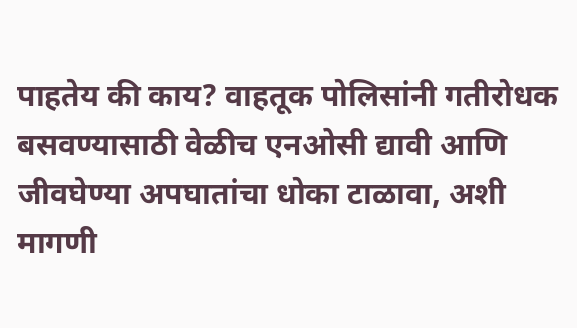पाहतेय की काय? वाहतूक पोलिसांनी गतीरोधक बसवण्यासाठी वेळीच एनओसी द्यावी आणि जीवघेण्या अपघातांचा धोका टाळावा, अशी मागणी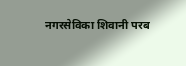नगरसेविका शिवानी परब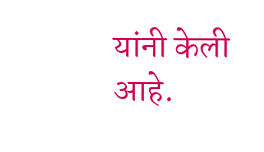यांनी केली आहे.